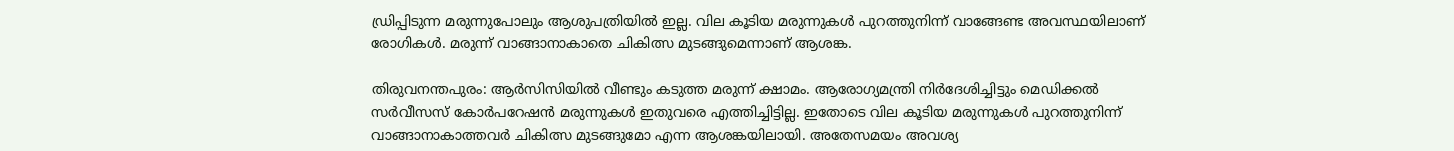ഡ്രിപ്പിടുന്ന മരുന്നുപോലും ആശുപത്രിയില്‍ ഇല്ല. വില കൂടിയ മരുന്നുകള്‍ പുറത്തുനിന്ന് വാങ്ങേണ്ട അവസ്ഥയിലാണ് രോഗികൾ. മരുന്ന് വാങ്ങാനാകാതെ ചികിത്സ മുടങ്ങുമെന്നാണ് ആശങ്ക.

തിരുവനന്തപുരം: ആര്‍സിസിയില്‍ വീണ്ടും കടുത്ത മരുന്ന് ക്ഷാമം. ആരോഗ്യമന്ത്രി നിര്‍ദേശിച്ചിട്ടും മെഡിക്കല്‍ സര്‍വീസസ് കോര്‍പറേഷൻ മരുന്നുകൾ ഇതുവരെ എത്തിച്ചിട്ടില്ല. ഇതോടെ വില കൂടിയ മരുന്നുകള്‍ പുറത്തുനിന്ന് വാങ്ങാനാകാത്തവര്‍ ചികിത്സ മുടങ്ങുമോ എന്ന ആശങ്കയിലായി. അതേസമയം അവശ്യ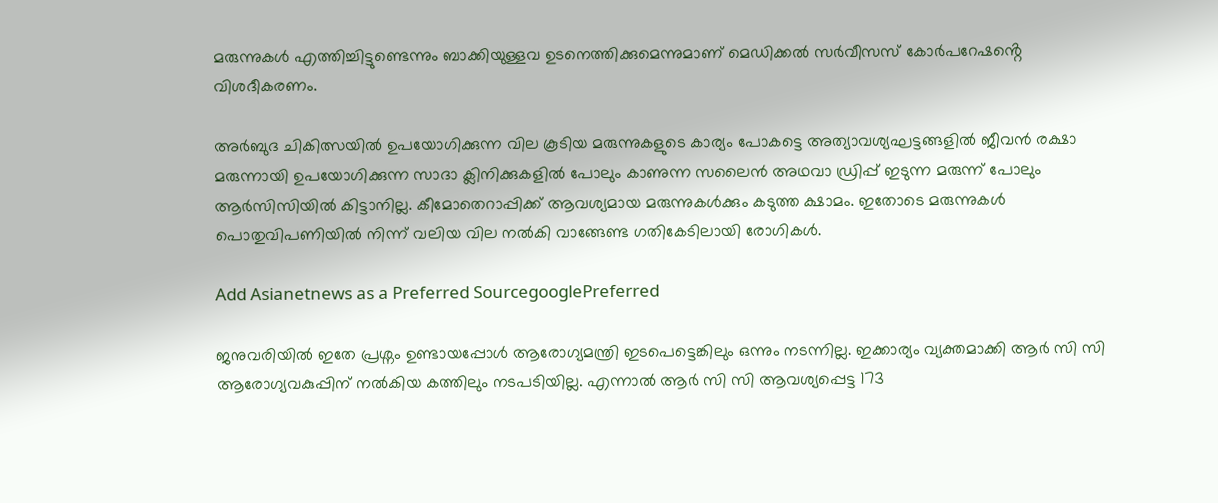മരുന്നുകള്‍ എത്തിച്ചിട്ടുണ്ടെന്നും ബാക്കിയുള്ളവ ഉടനെത്തിക്കുമെന്നുമാണ് മെഡിക്കല്‍ സര്‍വീസസ് കോര്‍പറേഷൻ്റെ വിശദീകരണം.

അര്‍ബുദ ചികിത്സയില്‍ ഉപയോഗിക്കുന്ന വില കൂടിയ മരുന്നുകളുടെ കാര്യം പോകട്ടെ അത്യാവശ്യഘട്ടങ്ങളിൽ ജീവൻ രക്ഷാ മരുന്നായി ഉപയോഗിക്കുന്ന സാദാ ക്ലിനിക്കുകളില്‍ പോലും കാണുന്ന സലൈൻ അഥവാ ഡ്രിപ്പ് ഇടുന്ന മരുന്ന് പോലും ആര്‍സിസിയില്‍ കിട്ടാനില്ല. കീമോതെറാപ്പിക്ക് ആവശ്യമായ മരുന്നുകൾക്കും കടുത്ത ക്ഷാമം. ഇതോടെ മരുന്നുകൾ പൊതുവിപണിയിൽ നിന്ന് വലിയ വില നല്‍കി വാങ്ങേണ്ട ഗതികേടിലായി രോഗികള്‍.

Add Asianetnews as a Preferred SourcegooglePreferred

ജനുവരിയില്‍ ഇതേ പ്രശ്നം ഉണ്ടായപ്പോൾ ആരോഗ്യമന്ത്രി ഇടപെട്ടെങ്കിലും ഒന്നും നടന്നില്ല. ഇക്കാര്യം വ്യക്തമാക്കി ആര്‍ സി സി ആരോഗ്യവകുപ്പിന് നല്‍കിയ കത്തിലും നടപടിയില്ല. എന്നാല്‍ ആ‍‍ർ സി സി ആവശ്യപ്പെട്ട 173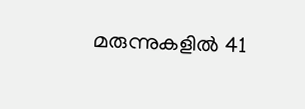മരുന്നുകളിൽ 41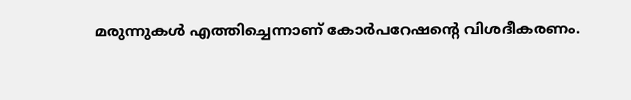മരുന്നുകള്‍ എത്തിച്ചെന്നാണ് കോര്‍പറേഷൻ്റെ വിശദീകരണം.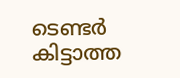ടെണ്ടര്‍ കിട്ടാത്ത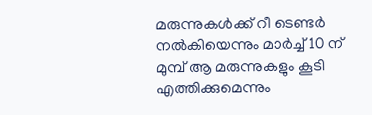മരുന്നുകൾക്ക് റീ ടെണ്ടര്‍ നൽകിയെന്നും മാര്‍ച്ച് 10 ന് മുമ്പ് ആ മരുന്നുകളും കൂടി എത്തിക്കുമെന്നും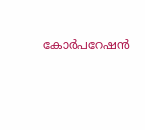കോര്‍പറേഷൻ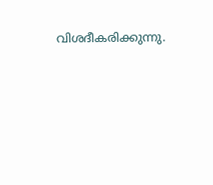വിശദീകരിക്കുന്നു.